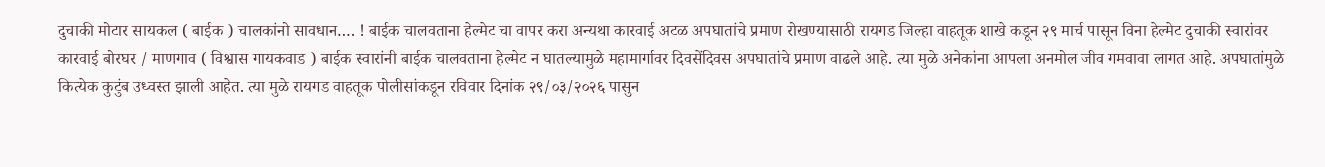दुचाकी मोटार सायकल ( बाईक ) चालकांनो सावधान…. ! बाईक चालवताना हेल्मेट चा वापर करा अन्यथा कारवाई अटळ अपघातांचे प्रमाण रोखण्यासाठी रायगड जिल्हा वाहतूक शाखे कडून २९ मार्च पासून विना हेल्मेट दुचाकी स्वारांवर कारवाई बोरघर / माणगाव ( विश्वास गायकवाड ) बाईक स्वारांनी बाईक चालवताना हेल्मेट न घातल्यामुळे महामार्गावर दिवसेंदिवस अपघातांचे प्रमाण वाढले आहे. त्या मुळे अनेकांना आपला अनमोल जीव गमवावा लागत आहे. अपघातांमुळे कित्येक कुटुंब उध्वस्त झाली आहेत. त्या मुळे रायगड वाहतूक पोलीसांकडून रविवार दिनांक २९/०३/२०२६ पासुन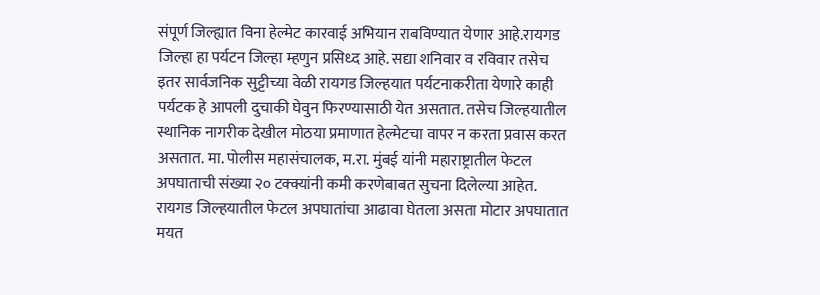संपूर्ण जिल्ह्यात विना हेल्मेट कारवाई अभियान राबविण्यात येणार आहे.रायगड जिल्हा हा पर्यटन जिल्हा म्हणुन प्रसिध्द आहे. सद्या शनिवार व रविवार तसेच इतर सार्वजनिक सुट्टीच्या वेळी रायगड जिल्हयात पर्यटनाकरीता येणारे काही पर्यटक हे आपली दुचाकी घेवुन फिरण्यासाठी येत असतात. तसेच जिल्हयातील स्थानिक नागरीक देखील मोठया प्रमाणात हेल्मेटचा वापर न करता प्रवास करत असतात. मा. पोलीस महासंचालक, म.रा. मुंबई यांनी महाराष्ट्रातील फेटल अपघाताची संख्या २० टक्क्यांनी कमी करणेबाबत सुचना दिलेल्या आहेत. रायगड जिल्हयातील फेटल अपघातांचा आढावा घेतला असता मोटार अपघातात मयत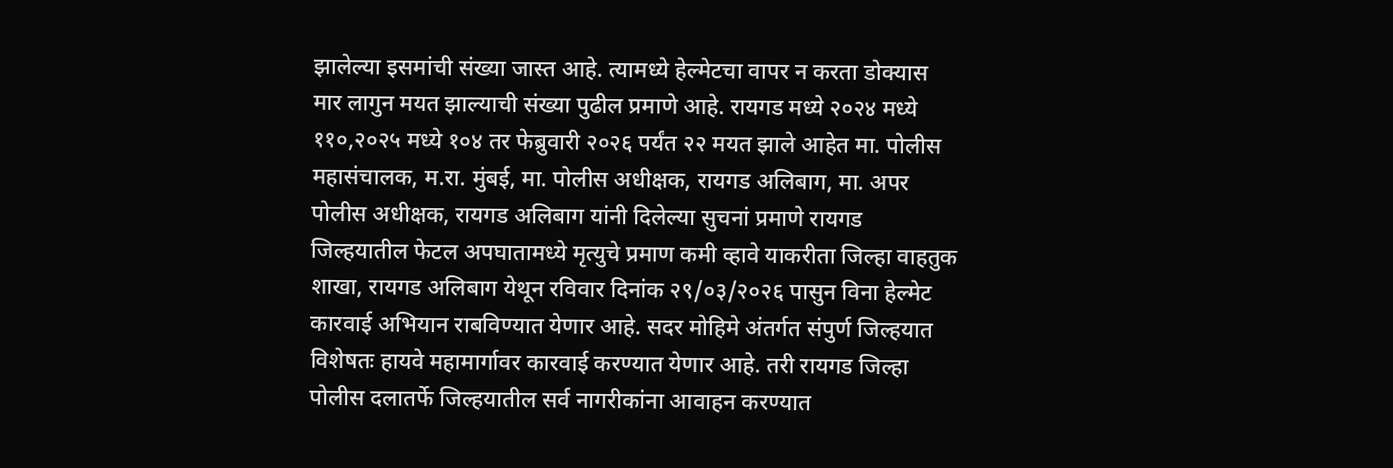झालेल्या इसमांची संख्या जास्त आहे. त्यामध्ये हेल्मेटचा वापर न करता डोक्यास मार लागुन मयत झाल्याची संख्या पुढील प्रमाणे आहे. रायगड मध्ये २०२४ मध्ये ११०,२०२५ मध्ये १०४ तर फेब्रुवारी २०२६ पर्यंत २२ मयत झाले आहेत मा. पोलीस महासंचालक, म.रा. मुंबई, मा. पोलीस अधीक्षक, रायगड अलिबाग, मा. अपर पोलीस अधीक्षक, रायगड अलिबाग यांनी दिलेल्या सुचनां प्रमाणे रायगड जिल्हयातील फेटल अपघातामध्ये मृत्युचे प्रमाण कमी व्हावे याकरीता जिल्हा वाहतुक शाखा, रायगड अलिबाग येथून रविवार दिनांक २९/०३/२०२६ पासुन विना हेल्मेट कारवाई अभियान राबविण्यात येणार आहे. सदर मोहिमे अंतर्गत संपुर्ण जिल्हयात विशेषतः हायवे महामार्गावर कारवाई करण्यात येणार आहे. तरी रायगड जिल्हा पोलीस दलातर्फे जिल्हयातील सर्व नागरीकांना आवाहन करण्यात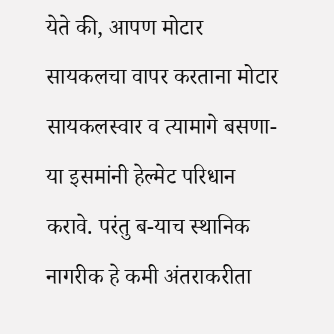येते की, आपण मोटार सायकलचा वापर करताना मोटार सायकलस्वार व त्यामागे बसणा-या इसमांनी हेल्मेट परिधान करावे. परंतु ब-याच स्थानिक नागरीक हे कमी अंतराकरीता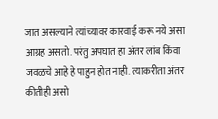जात असल्याने त्यांच्यावर कारवाई करू नये असा आग्रह असतो. परंतु अपघात हा अंतर लांब किंवा जवळचे आहे हे पाहुन होत नाही. त्याकरीता अंतर कीतीही असो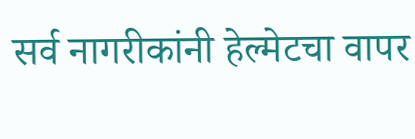सर्व नागरीकांनी हेल्मेटचा वापर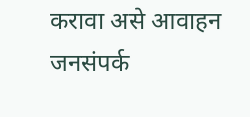करावा असे आवाहन जनसंपर्क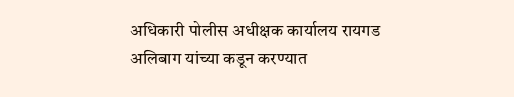अधिकारी पोलीस अधीक्षक कार्यालय रायगड अलिबाग यांच्या कडून करण्यात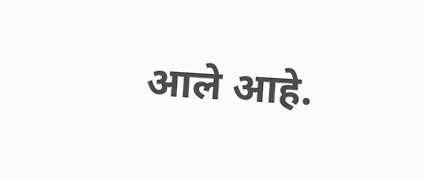आले आहे.